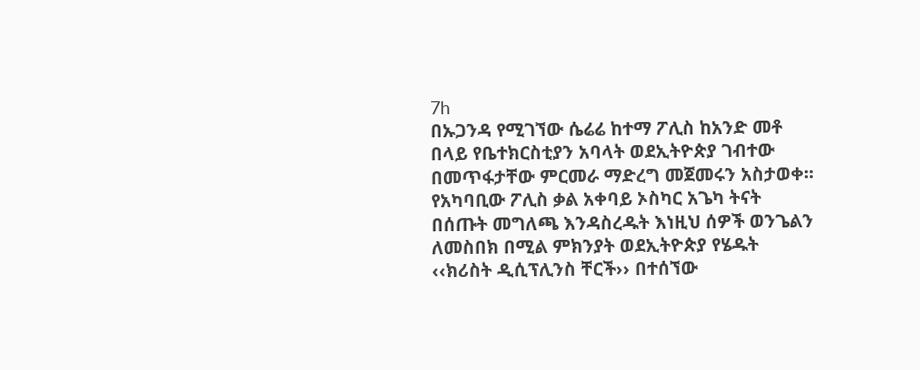7h
በኡጋንዳ የሚገኘው ሴሬሬ ከተማ ፖሊስ ከአንድ መቶ በላይ የቤተክርስቲያን አባላት ወደኢትዮጵያ ገብተው በመጥፋታቸው ምርመራ ማድረግ መጀመሩን አስታወቀ፡፡
የአካባቢው ፖሊስ ቃል አቀባይ ኦስካር አጌካ ትናት በሰጡት መግለጫ እንዳስረዱት እነዚህ ሰዎች ወንጌልን ለመስበክ በሚል ምክንያት ወደኢትዮጵያ የሄዱት ‹‹ክሪስት ዲሲፕሊንስ ቸርች›› በተሰኘው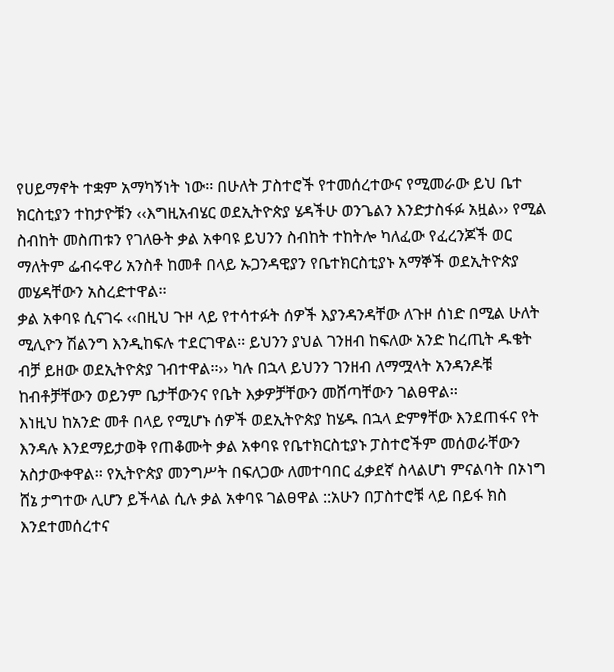የሀይማኖት ተቋም አማካኝነት ነው፡፡ በሁለት ፓስተሮች የተመሰረተውና የሚመራው ይህ ቤተ ክርስቲያን ተከታዮቹን ‹‹እግዚአብሄር ወደኢትዮጵያ ሄዳችሁ ወንጌልን እንድታስፋፉ አዟል›› የሚል ስብከት መስጠቱን የገለፁት ቃል አቀባዩ ይህንን ስብከት ተከትሎ ካለፈው የፈረንጆች ወር ማለትም ፌብሩዋሪ አንስቶ ከመቶ በላይ ኡጋንዳዊያን የቤተክርስቲያኑ አማኞች ወደኢትዮጵያ መሄዳቸውን አስረድተዋል፡፡
ቃል አቀባዩ ሲናገሩ ‹‹በዚህ ጉዞ ላይ የተሳተፉት ሰዎች እያንዳንዳቸው ለጉዞ ሰነድ በሚል ሁለት ሚሊዮን ሽልንግ እንዲከፍሉ ተደርገዋል፡፡ ይህንን ያህል ገንዘብ ከፍለው አንድ ከረጢት ዱቄት ብቻ ይዘው ወደኢትዮጵያ ገብተዋል፡፡›› ካሉ በኋላ ይህንን ገንዘብ ለማሟላት አንዳንዶቹ ከብቶቻቸውን ወይንም ቤታቸውንና የቤት እቃዎቻቸውን መሸጣቸውን ገልፀዋል፡፡
እነዚህ ከአንድ መቶ በላይ የሚሆኑ ሰዎች ወደኢትዮጵያ ከሄዱ በኋላ ድምፃቸው እንደጠፋና የት እንዳሉ እንደማይታወቅ የጠቆሙት ቃል አቀባዩ የቤተክርስቲያኑ ፓስተሮችም መሰወራቸውን አስታውቀዋል፡፡ የኢትዮጵያ መንግሥት በፍለጋው ለመተባበር ፈቃደኛ ስላልሆነ ምናልባት በኦነግ ሸኔ ታግተው ሊሆን ይችላል ሲሉ ቃል አቀባዩ ገልፀዋል ::አሁን በፓስተሮቹ ላይ በይፋ ክስ እንደተመሰረተና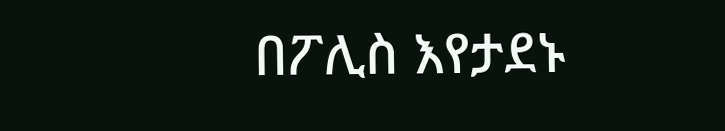በፖሊስ እየታደኑ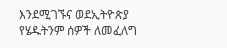እንደሚገኙና ወደኢትዮጵያ የሄዱትንም ሰዎች ለመፈለግ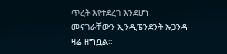ጥረት እየተደረገ እንደሆነ መናገራቸውን ኢንዲፔንደንት ኡጋንዳ ዛሬ ዘግቧል፡፡